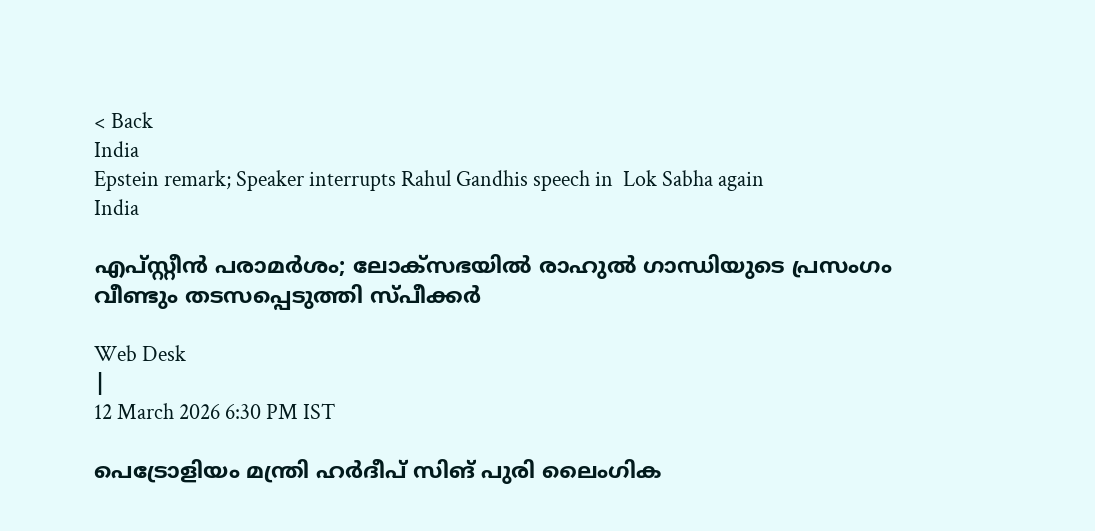< Back
India
Epstein remark; Speaker interrupts Rahul Gandhis speech in  Lok Sabha again
India

എപ്സ്റ്റീന്‍ പരാമര്‍ശം; ലോക്‌സഭയില്‍ രാഹുല്‍ ഗാന്ധിയുടെ പ്രസംഗം വീണ്ടും തടസപ്പെടുത്തി സ്പീക്കര്‍

Web Desk
|
12 March 2026 6:30 PM IST

പെട്രോളിയം മന്ത്രി ഹര്‍ദീപ് സിങ് പുരി ലൈംഗിക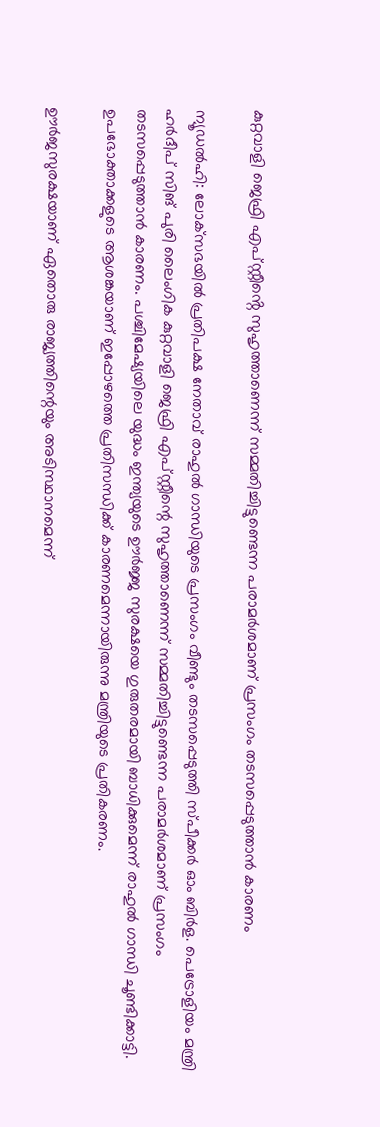കുറ്റവാളി ജെഫ്രി എപ്സ്റ്റീൻ്റെ സുഹൃത്താണെന്ന് സമ്മതിച്ചിട്ടുണ്ടെന്ന പരാമര്‍ശമാണ് പ്രസംഗം തടസപ്പെടുത്താന്‍ കാരണം

ന്യൂഡല്‍ഹി: ലോക്‌സഭയില്‍ പ്രതിപക്ഷ നേതാവ് രാഹുല്‍ ഗാന്ധിയുടെ പ്രസംഗം വീണ്ടും തടസപ്പെടുത്തി സ്പീക്കര്‍ ഓം ബിര്‍ള. പെട്രോളിയം മന്ത്രി ഹര്‍ദീപ് സിങ് പുരി ലൈംഗിക കുറ്റവാളി ജെഫ്രി എപ്സ്റ്റീന്റെ സുഹൃത്താണെന്ന് സമ്മതിച്ചിട്ടുണ്ടെന്ന പരാമര്‍ശമാണ് പ്രസംഗം തടസപ്പെടുത്താന്‍ കാരണം. പശ്ചിമേഷ്യയിലെ യുദ്ധം ഇന്ത്യയുടെ ഊര്‍ജ്ജ സുരക്ഷയെ ഗുരുതരമായി ബാധിക്കുമെന്ന് രാഹുല്‍ ഗാന്ധി ചൂണ്ടിക്കാട്ടി. ഉപഭോക്താക്കളുടെ ആശങ്കയാണ് ഇപ്പോഴത്തെ പ്രതിസന്ധിക്ക് കാരണമെന്നായിരുന്നു മന്ത്രിയുടെ പ്രതികരണം.

ഊര്‍ജസുരക്ഷയാണ് ഏതൊരു രാജ്യത്തിന്റെയും അടിസ്ഥാനമെന്ന്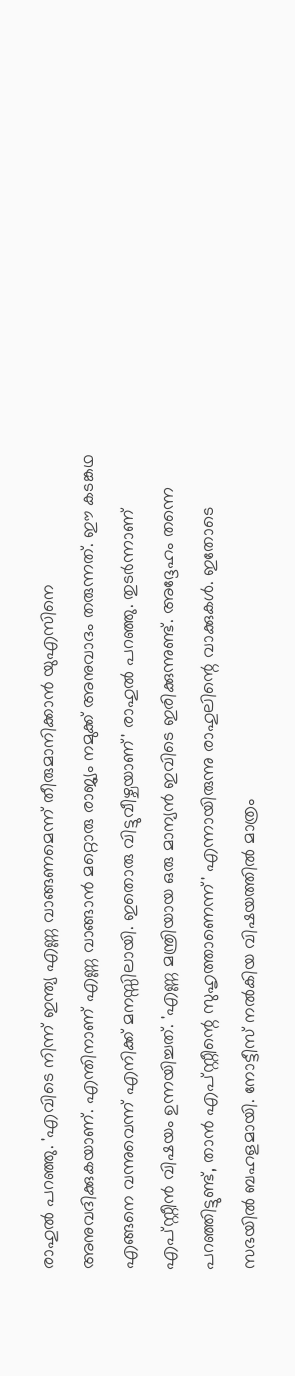രാഹുല്‍ പറഞ്ഞു. 'എവിടെ നിന്ന് ഇന്ത്യ എണ്ണ വാങ്ങണമെന്ന് തീരുമാനിക്കാന്‍ യുഎസിനെ അനുവദിക്കുകയാണ്. എന്തിനാണ് എണ്ണ വാങ്ങാന്‍ മറ്റൊരു രാജ്യം നമുക്ക് അനുവാദം തരുന്നത്. ഈ കടങ്കഥ എങ്ങനെ വന്നുവെന്ന് എനിക്ക് മനസ്സിലായി. ഇതൊരു വിട്ടുവീഴ്ചയാണ്' രാഹുല്‍ പറഞ്ഞു. തുടര്‍ന്നാണ് എപ്സ്റ്റീന്‍ വിഷയം ഉന്നയിച്ചത്. 'എണ്ണ മന്ത്രിയായ ഒരു മാന്യന്‍ ഇവിടെ ഇരിക്കുന്നുണ്ട്. അദ്ദേഹം തന്നെ പറഞ്ഞിട്ടുണ്ട്, താന്‍ എപ്സ്റ്റീന്റെ സുഹൃത്താണെന്ന്' എന്നായിരുന്നു രാഹുലിന്റെ വാക്കുകള്‍. ഇതോടെ സഭയില്‍ ബഹളമായി. നോട്ടീസ് നല്‍കിയ വിഷയത്തില്‍ മാത്രം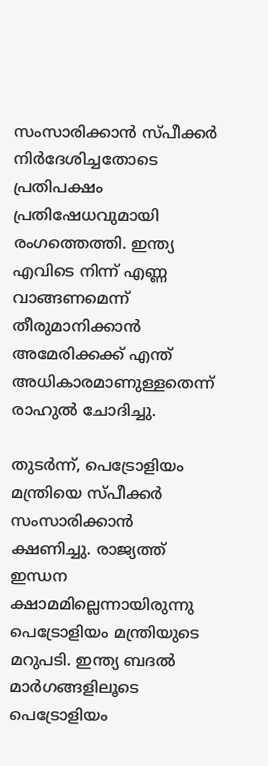സംസാരിക്കാന്‍ സ്പീക്കര്‍ നിര്‍ദേശിച്ചതോടെ പ്രതിപക്ഷം പ്രതിഷേധവുമായി രംഗത്തെത്തി. ഇന്ത്യ എവിടെ നിന്ന് എണ്ണ വാങ്ങണമെന്ന് തീരുമാനിക്കാന്‍ അമേരിക്കക്ക് എന്ത് അധികാരമാണുള്ളതെന്ന് രാഹുല്‍ ചോദിച്ചു.

തുടര്‍ന്ന്, പെട്രോളിയം മന്ത്രിയെ സ്പീക്കര്‍ സംസാരിക്കാന്‍ ക്ഷണിച്ചു. രാജ്യത്ത് ഇന്ധന ക്ഷാമമില്ലെന്നായിരുന്നു പെട്രോളിയം മന്ത്രിയുടെ മറുപടി. ഇന്ത്യ ബദല്‍ മാര്‍ഗങ്ങളിലൂടെ പെട്രോളിയം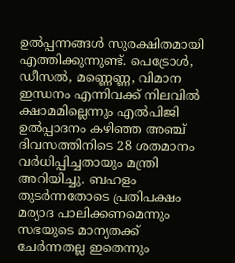ഉല്‍പ്പന്നങ്ങള്‍ സുരക്ഷിതമായി എത്തിക്കുന്നുണ്ട്. പെട്രോള്‍, ഡീസല്‍, മണ്ണെണ്ണ, വിമാന ഇന്ധനം എന്നിവക്ക് നിലവില്‍ ക്ഷാമമില്ലെന്നും എല്‍പിജി ഉല്‍പ്പാദനം കഴിഞ്ഞ അഞ്ച് ദിവസത്തിനിടെ 28 ശതമാനം വര്‍ധിപ്പിച്ചതായും മന്ത്രി അറിയിച്ചു. ബഹളം തുടര്‍ന്നതോടെ പ്രതിപക്ഷം മര്യാദ പാലിക്കണമെന്നും സഭയുടെ മാന്യതക്ക് ചേര്‍ന്നതല്ല ഇതെന്നും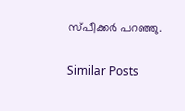സ്പീക്കര്‍ പറഞ്ഞു.

Similar Posts